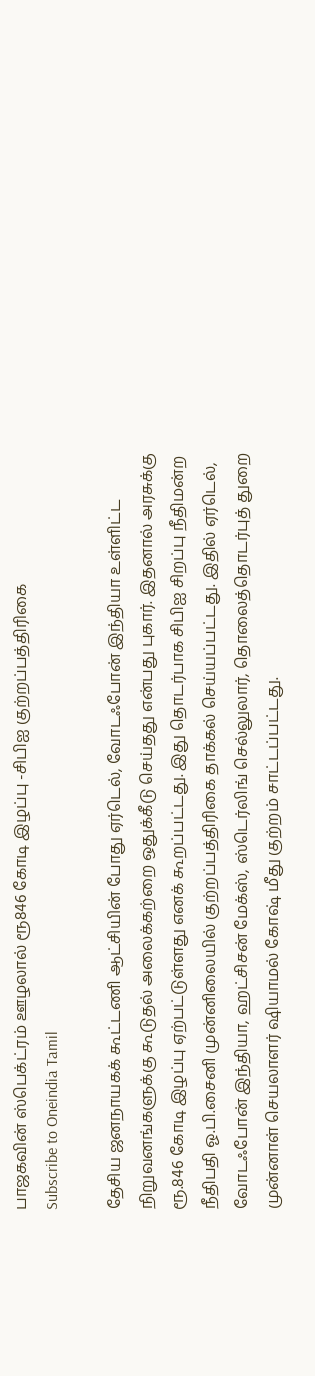பாஜகவின் ஸ்பெக்ட்ரம் ஊழலால் ரூ846 கோடி இழப்பு -சிபிஐ குற்றப்பத்திரிகை
Subscribe to Oneindia Tamil

தேசிய ஜனநாயகக் கூட்டணி ஆட்சியின் போது ஏர்டெல், வோடஃபோன் இந்தியா உள்ளிட்ட நிறுவனங்களுக்கு கூடுதல் அலைக்கற்றை ஒதுக்கீடு செய்தது என்பது புகார். இதனால் அரசுக்கு ரூ.846 கோடி இழப்பு ஏற்பட்டுள்ளது எனக் கூறப்பட்டது. இது தொடர்பாக சிபிஐ சிறப்பு நீதிமன்ற நீதிபதி ஓ.பி.சைனி முன்னிலையில் குற்றப்பத்திரிகை தாக்கல் செய்யப்பட்டது. இதில் ஏர்டெல், வோடஃபோன் இந்தியா, ஹட்சிசன் மேக்ஸ், ஸ்டெர்லிங் செல்லுலார், தொலைத்தொடர்புத் துறை முன்னாள் செயலாளர் ஷியாமல் கோஷ் மீது குற்றம் சாட்டப்பட்டது.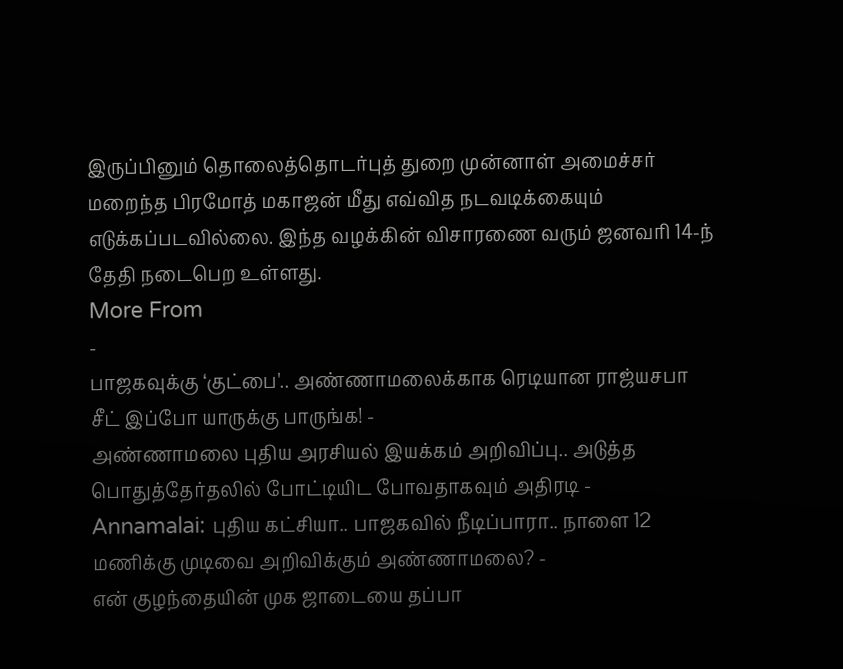இருப்பினும் தொலைத்தொடர்புத் துறை முன்னாள் அமைச்சர் மறைந்த பிரமோத் மகாஜன் மீது எவ்வித நடவடிக்கையும் எடுக்கப்படவில்லை. இந்த வழக்கின் விசாரணை வரும் ஜனவரி 14-ந் தேதி நடைபெற உள்ளது.
More From
-
பாஜகவுக்கு ‘குட்பை'.. அண்ணாமலைக்காக ரெடியான ராஜ்யசபா சீட் இப்போ யாருக்கு பாருங்க! -
அண்ணாமலை புதிய அரசியல் இயக்கம் அறிவிப்பு.. அடுத்த பொதுத்தேர்தலில் போட்டியிட போவதாகவும் அதிரடி -
Annamalai: புதிய கட்சியா.. பாஜகவில் நீடிப்பாரா.. நாளை 12 மணிக்கு முடிவை அறிவிக்கும் அண்ணாமலை? -
என் குழந்தையின் முக ஜாடையை தப்பா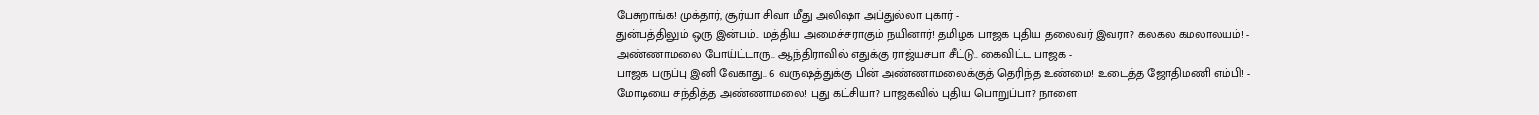பேசுறாங்க! முக்தார், சூர்யா சிவா மீது அலிஷா அப்துல்லா புகார் -
துன்பத்திலும் ஒரு இன்பம்.. மத்திய அமைச்சராகும் நயினார்! தமிழக பாஜக புதிய தலைவர் இவரா? கலகல கமலாலயம்! -
அண்ணாமலை போய்ட்டாரு.. ஆந்திராவில் எதுக்கு ராஜ்யசபா சீட்டு.. கைவிட்ட பாஜக -
பாஜக பருப்பு இனி வேகாது.. 6 வருஷத்துக்கு பின் அண்ணாமலைக்குத் தெரிந்த உண்மை! உடைத்த ஜோதிமணி எம்பி! -
மோடியை சந்தித்த அண்ணாமலை! புது கட்சியா? பாஜகவில் புதிய பொறுப்பா? நாளை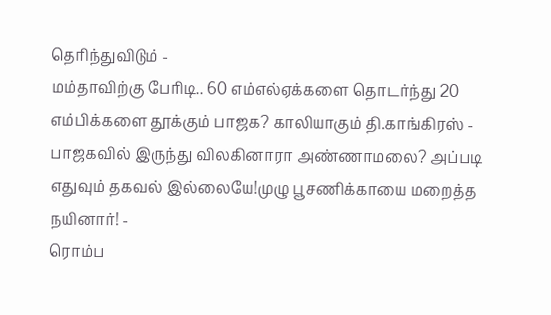தெரிந்துவிடும் -
மம்தாவிற்கு பேரிடி.. 60 எம்எல்ஏக்களை தொடர்ந்து 20 எம்பிக்களை தூக்கும் பாஜக? காலியாகும் தி.காங்கிரஸ் -
பாஜகவில் இருந்து விலகினாரா அண்ணாமலை? அப்படி எதுவும் தகவல் இல்லையே!முழு பூசணிக்காயை மறைத்த நயினார்! -
ரொம்ப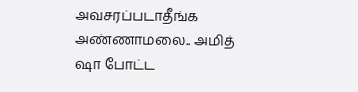அவசரப்படாதீங்க அண்ணாமலை.. அமித் ஷா போட்ட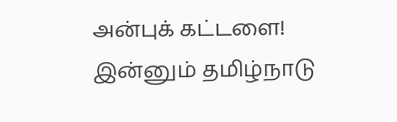அன்புக் கட்டளை! இன்னும் தமிழ்நாடு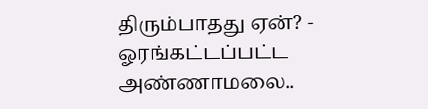திரும்பாதது ஏன்? -
ஓரங்கட்டப்பட்ட அண்ணாமலை..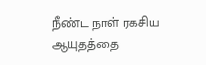நீண்ட நாள் ரகசிய ஆயுதத்தை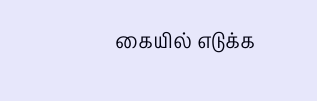கையில் எடுக்க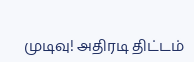முடிவு! அதிரடி திட்டம்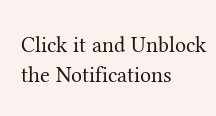Click it and Unblock the Notifications